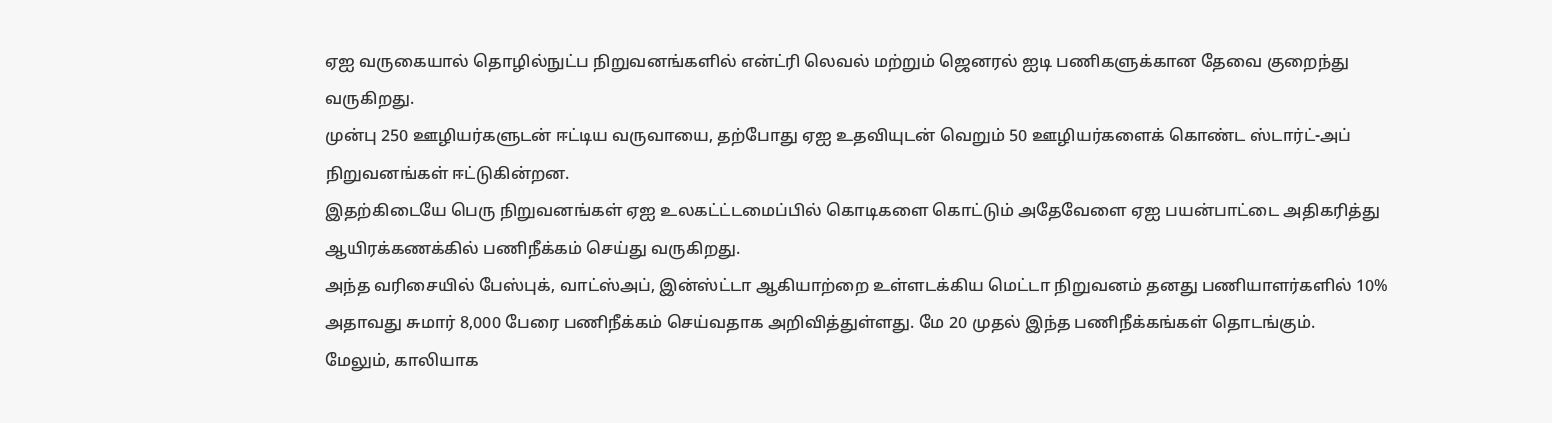ஏஐ வருகையால் தொழில்நுட்ப நிறுவனங்களில் என்ட்ரி லெவல் மற்றும் ஜெனரல் ஐடி பணிகளுக்கான தேவை குறைந்து வருகிறது.
முன்பு 250 ஊழியர்களுடன் ஈட்டிய வருவாயை, தற்போது ஏஐ உதவியுடன் வெறும் 50 ஊழியர்களைக் கொண்ட ஸ்டார்ட்-அப் நிறுவனங்கள் ஈட்டுகின்றன.
இதற்கிடையே பெரு நிறுவனங்கள் ஏஐ உலகட்ட்டமைப்பில் கொடிகளை கொட்டும் அதேவேளை ஏஐ பயன்பாட்டை அதிகரித்து ஆயிரக்கணக்கில் பணிநீக்கம் செய்து வருகிறது.
அந்த வரிசையில் பேஸ்புக், வாட்ஸ்அப், இன்ஸ்ட்டா ஆகியாற்றை உள்ளடக்கிய மெட்டா நிறுவனம் தனது பணியாளர்களில் 10% அதாவது சுமார் 8,000 பேரை பணிநீக்கம் செய்வதாக அறிவித்துள்ளது. மே 20 முதல் இந்த பணிநீக்கங்கள் தொடங்கும்.
மேலும், காலியாக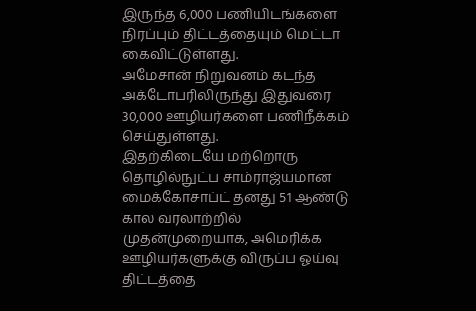இருந்த 6,000 பணியிடங்களை நிரப்பும் திட்டத்தையும் மெட்டா கைவிட்டுள்ளது.
அமேசான் நிறுவனம் கடந்த அக்டோபரிலிருந்து இதுவரை 30,000 ஊழியர்களை பணிநீக்கம் செய்துள்ளது.
இதற்கிடையே மற்றொரு தொழில்நுட்ப சாம்ராஜ்யமான மைக்கோசாப்ட் தனது 51 ஆண்டு கால வரலாற்றில் முதன்முறையாக, அமெரிக்க ஊழியர்களுக்கு விருப்ப ஓய்வு திட்டத்தை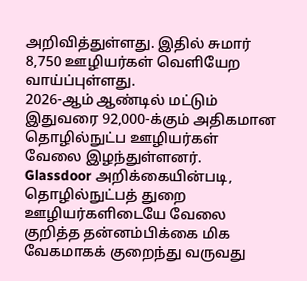அறிவித்துள்ளது. இதில் சுமார் 8,750 ஊழியர்கள் வெளியேற வாய்ப்புள்ளது.
2026-ஆம் ஆண்டில் மட்டும் இதுவரை 92,000-க்கும் அதிகமான தொழில்நுட்ப ஊழியர்கள் வேலை இழந்துள்ளனர்.
Glassdoor அறிக்கையின்படி, தொழில்நுட்பத் துறை ஊழியர்களிடையே வேலை குறித்த தன்னம்பிக்கை மிக வேகமாகக் குறைந்து வருவது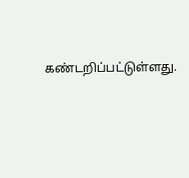கண்டறிப்பட்டுள்ளது.